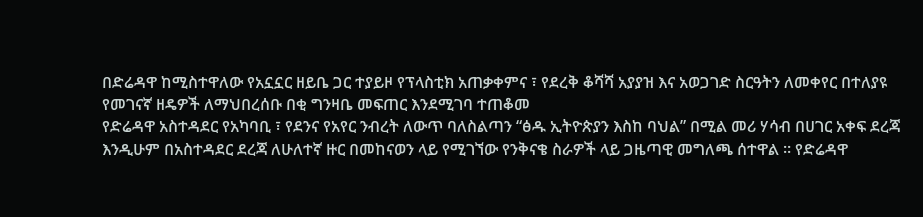በድሬዳዋ ከሚስተዋለው የአኗኗር ዘይቤ ጋር ተያይዞ የፕላስቲክ አጠቃቀምና ፣ የደረቅ ቆሻሻ አያያዝ እና አወጋገድ ስርዓትን ለመቀየር በተለያዩ የመገናኛ ዘዴዎች ለማህበረሰቡ በቂ ግንዛቤ መፍጠር እንደሚገባ ተጠቆመ
የድሬዳዋ አስተዳደር የአካባቢ ፣ የደንና የአየር ንብረት ለውጥ ባለስልጣን “ፅዱ ኢትዮጵያን እስከ ባህል” በሚል መሪ ሃሳብ በሀገር አቀፍ ደረጃ እንዲሁም በአስተዳደር ደረጃ ለሁለተኛ ዙር በመከናወን ላይ የሚገኘው የንቅናቄ ስራዎች ላይ ጋዜጣዊ መግለጫ ሰተዋል ። የድሬዳዋ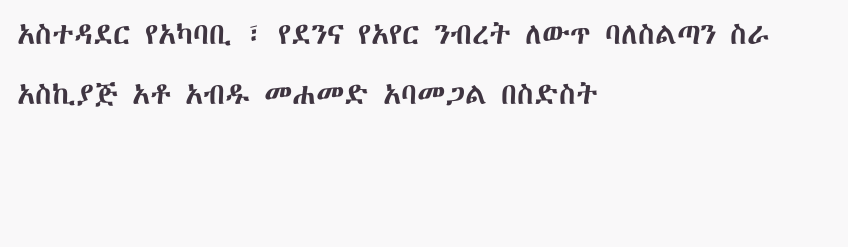አስተዳደር የአካባቢ ፣ የደንና የአየር ንብረት ለውጥ ባለስልጣን ስራ አስኪያጅ አቶ አብዱ መሐመድ አባመጋል በስድስት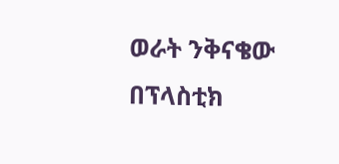ወራት ንቅናቄው በፕላስቲክ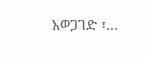አወጋገድ ፣…